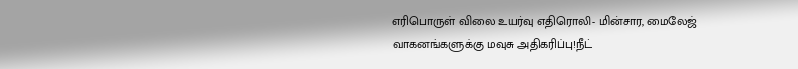எரிபொருள் விலை உயர்வு எதிரொலி- மின்சார, மைலேஜ் வாகனங்களுக்கு மவுசு அதிகரிப்பு!நீட்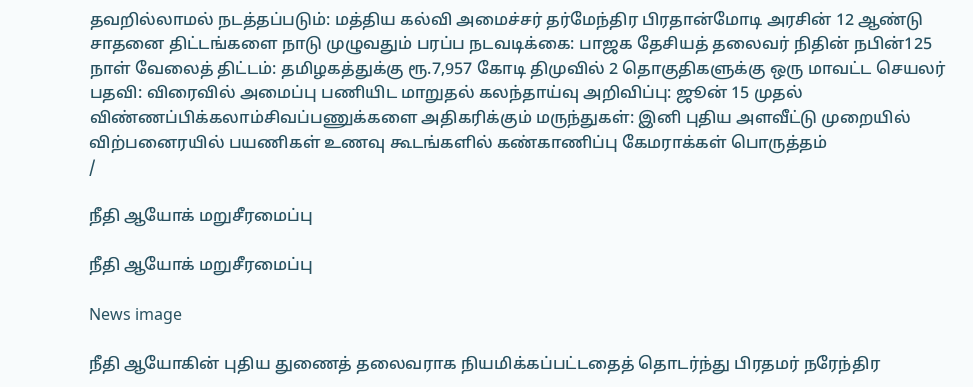தவறில்லாமல் நடத்தப்படும்: மத்திய கல்வி அமைச்சர் தர்மேந்திர பிரதான்மோடி அரசின் 12 ஆண்டு சாதனை திட்டங்களை நாடு முழுவதும் பரப்ப நடவடிக்கை: பாஜக தேசியத் தலைவர் நிதின் நபின்125 நாள் வேலைத் திட்டம்: தமிழகத்துக்கு ரூ.7,957 கோடி திமுவில் 2 தொகுதிகளுக்கு ஒரு மாவட்ட செயலர் பதவி: விரைவில் அமைப்பு பணியிட மாறுதல் கலந்தாய்வு அறிவிப்பு: ஜூன் 15 முதல் விண்ணப்பிக்கலாம்சிவப்பணுக்களை அதிகரிக்கும் மருந்துகள்: இனி புதிய அளவீட்டு முறையில் விற்பனைரயில் பயணிகள் உணவு கூடங்களில் கண்காணிப்பு கேமராக்கள் பொருத்தம்
/

நீதி ஆயோக் மறுசீரமைப்பு

நீதி ஆயோக் மறுசீரமைப்பு

News image

நீதி ஆயோகின் புதிய துணைத் தலைவராக நியமிக்கப்பட்டதைத் தொடர்ந்து பிரதமர் நரேந்திர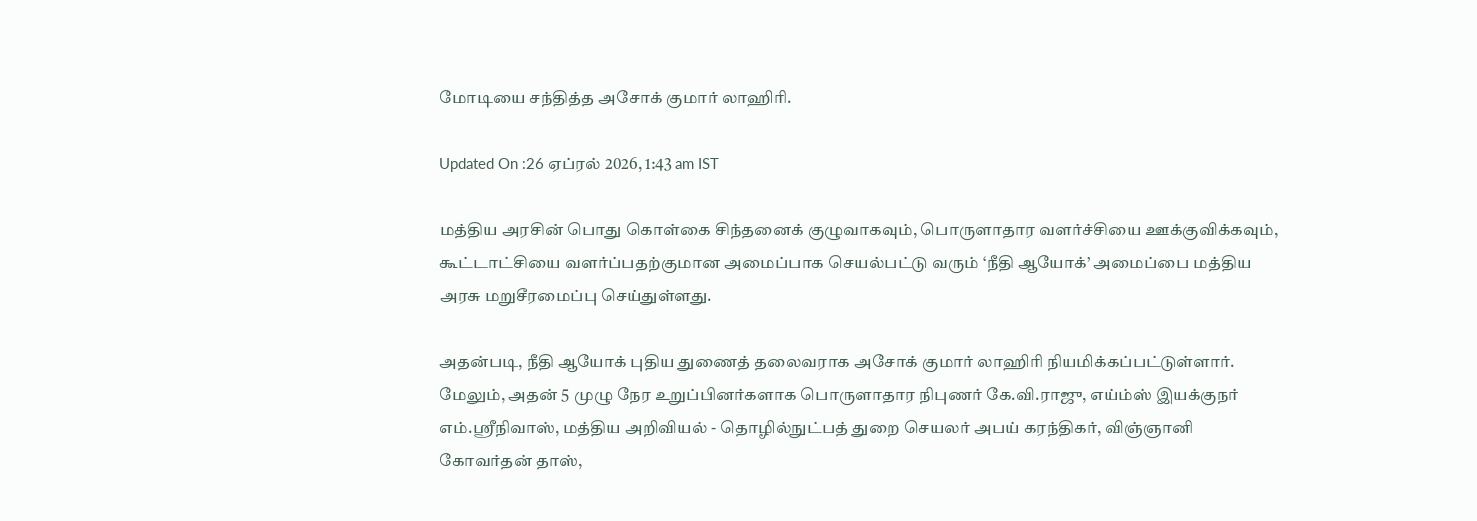மோடியை சந்தித்த அசோக் குமார் லாஹிரி.

Updated On :26 ஏப்ரல் 2026, 1:43 am IST

மத்திய அரசின் பொது கொள்கை சிந்தனைக் குழுவாகவும், பொருளாதார வளர்ச்சியை ஊக்குவிக்கவும், கூட்டாட்சியை வளர்ப்பதற்குமான அமைப்பாக செயல்பட்டு வரும் ‘நீதி ஆயோக்’ அமைப்பை மத்திய அரசு மறுசீரமைப்பு செய்துள்ளது.

அதன்படி, நீதி ஆயோக் புதிய துணைத் தலைவராக அசோக் குமார் லாஹிரி நியமிக்கப்பட்டுள்ளார். மேலும், அதன் 5 முழு நேர உறுப்பினர்களாக பொருளாதார நிபுணர் கே.வி.ராஜு, எய்ம்ஸ் இயக்குநர் எம்.ஸ்ரீநிவாஸ், மத்திய அறிவியல் - தொழில்நுட்பத் துறை செயலர் அபய் கரந்திகர், விஞ்ஞானி கோவர்தன் தாஸ்,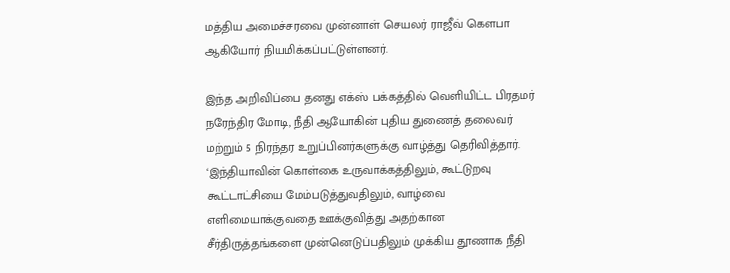மத்திய அமைச்சரவை முன்னாள் செயலர் ராஜீவ் கெளபா ஆகியோர் நியமிக்கப்பட்டுள்ளனர்.

இந்த அறிவிப்பை தனது எக்ஸ் பக்கத்தில் வெளியிட்ட பிரதமர் நரேந்திர மோடி, நீதி ஆயோகின் புதிய துணைத் தலைவர் மற்றும் 5 நிரந்தர உறுப்பினர்களுக்கு வாழ்த்து தெரிவித்தார். ‘இந்தியாவின் கொள்கை உருவாக்கத்திலும், கூட்டுறவு கூட்டாட்சியை மேம்படுத்துவதிலும், வாழ்வை எளிமையாக்குவதை ஊக்குவித்து அதற்கான சீர்திருத்தங்களை முன்னெடுப்பதிலும் முக்கிய தூணாக நீதி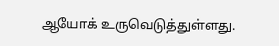ஆயோக் உருவெடுத்துள்ளது.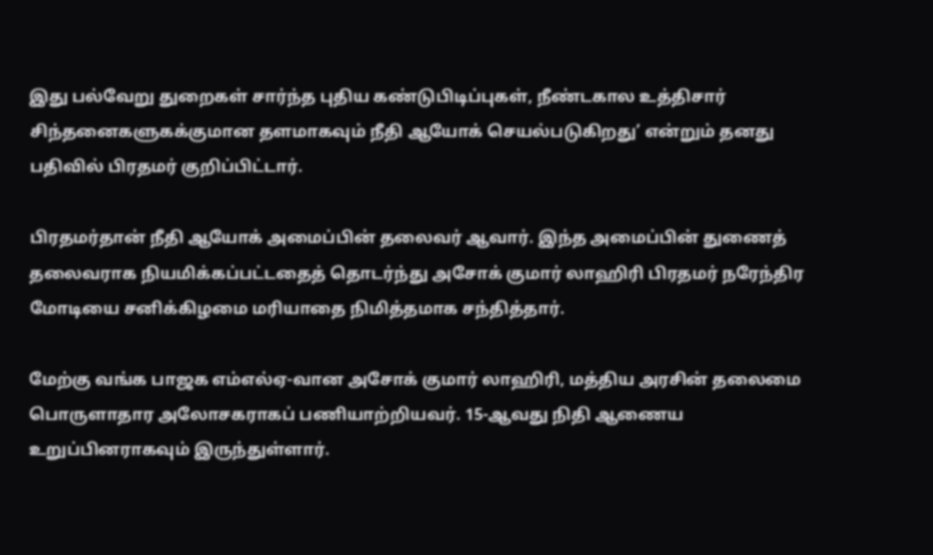இது பல்வேறு துறைகள் சார்ந்த புதிய கண்டுபிடிப்புகள், நீண்டகால உத்திசார் சிந்தனைகளுகக்குமான தளமாகவும் நீதி ஆயோக் செயல்படுகிறது’ என்றும் தனது பதிவில் பிரதமர் குறிப்பிட்டார்.

பிரதமர்தான் நீதி ஆயோக் அமைப்பின் தலைவர் ஆவார். இந்த அமைப்பின் துணைத் தலைவராக நியமிக்கப்பட்டதைத் தொடர்ந்து அசோக் குமார் லாஹிரி பிரதமர் நரேந்திர மோடியை சனிக்கிழமை மரியாதை நிமித்தமாக சந்தித்தார்.

மேற்கு வங்க பாஜக எம்எல்ஏ-வான அசோக் குமார் லாஹிரி, மத்திய அரசின் தலைமை பொருளாதார அலோசகராகப் பணியாற்றியவர். 15-ஆவது நிதி ஆணைய உறுப்பினராகவும் இருந்துள்ளார்.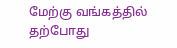மேற்கு வங்கத்தில் தற்போது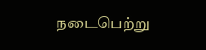நடைபெற்று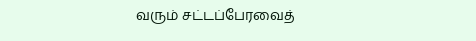வரும் சட்டப்பேரவைத்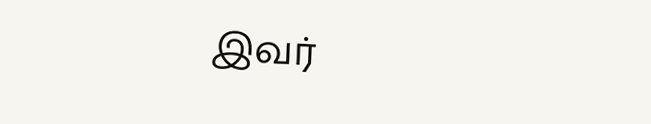இவர்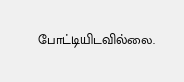போட்டியிடவில்லை.